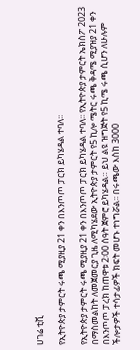ሀገሬ ቲቪ

የኢትዮጵያ ታምርት ሩጫ ሚያዚያ 21 ቀን በእንጦጦ ፓርክ ይካሄዳል ተባለ፡፡

የኢትዮጵያ ታምርት ሩጫ ሚያዚያ 21 ቀን በእንጦጦ ፓርክ ይካሄዳል ተባለ፡፡ የኢትዮጵያ ታምርት ኤክስፖ 2023 በማስመልከት ለመጀመርያ ጊዜ ለሚካሄደው ኢትዮጵያ ታምርት የ5 ኪሎ ሜትር ሩጫ ቅዳሜ ሚያዝያ 21 ቀን በእንጦጦ ፓረክ ከጠዋቱ 2፡00 ሰዓት ጀምሮ ይካሄዳል። ይህ ልዩ ዝግጅት የ5 ኪሜ ሩጫ ሲሆን ለሁሉም ችሎታዎች ተሳታፊዎች ክፍት መሆኑ ተነግሯል፡፡ በሩጫው እስከ 3000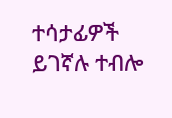ተሳታፊዎች ይገኛሉ ተብሎ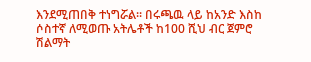እንደሚጠበቅ ተነግሯል፡፡ በሩጫዉ ላይ ከአንድ እስከ ሶስተኛ ለሚወጡ አትሌቶች ከ100 ሺህ ብር ጀምሮ ሽልማት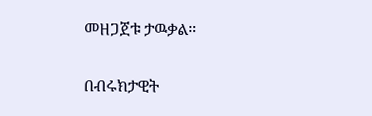መዘጋጀቱ ታዉቃል።

በብሩክታዊት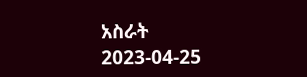አስራት
2023-04-25